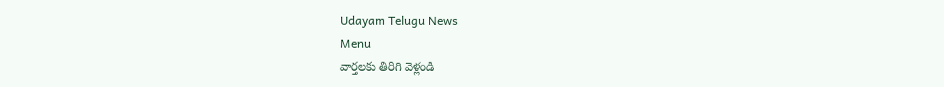Udayam Telugu News
Menu
వార్తలకు తిరిగి వెళ్లండి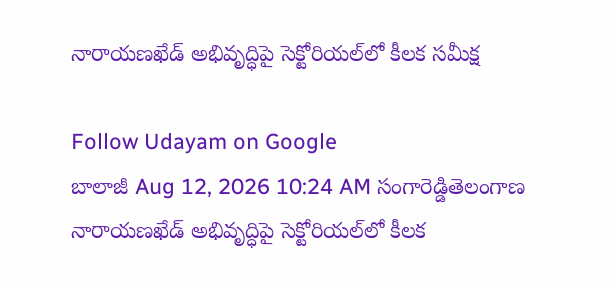నారాయణఖేడ్ అభివృద్ధిపై సెక్టోరియల్‌లో కీలక సమీక్ష

Follow Udayam on Google
బాలాజీ Aug 12, 2026 10:24 AM సంగారెడ్డితెలంగాణ
నారాయణఖేడ్ అభివృద్ధిపై సెక్టోరియల్‌లో కీలక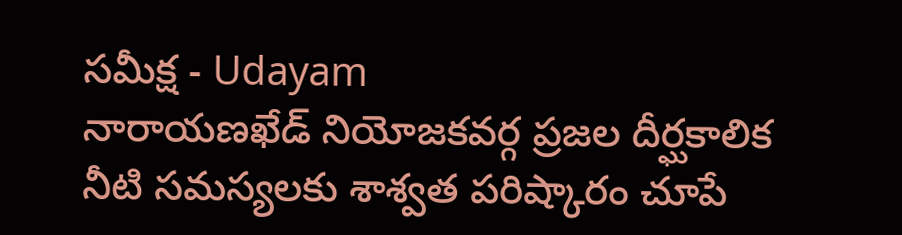సమీక్ష - Udayam
నారాయణఖేడ్ నియోజకవర్గ ప్రజల దీర్ఘకాలిక నీటి సమస్యలకు శాశ్వత పరిష్కారం చూపే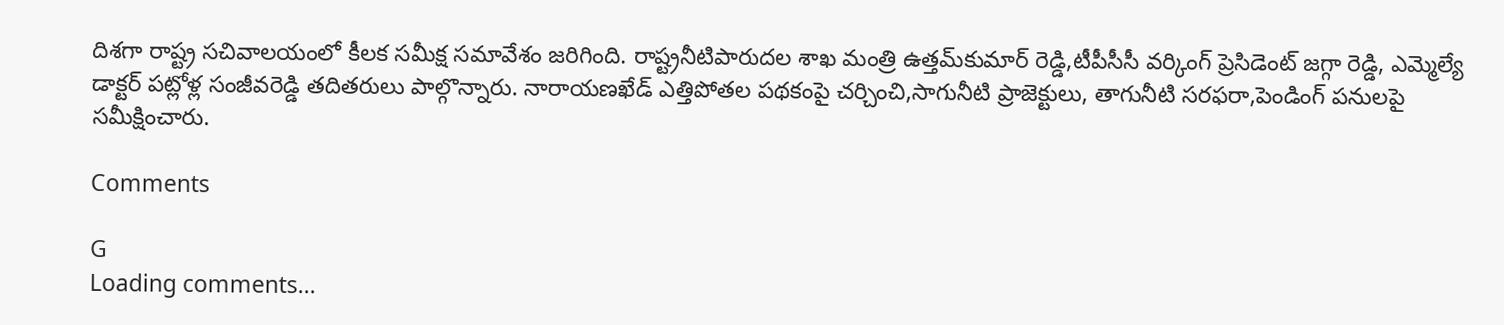దిశగా రాష్ట్ర సచివాలయంలో కీలక సమీక్ష సమావేశం జరిగింది. రాష్ట్రనీటిపారుదల శాఖ మంత్రి ఉత్తమ్‌కుమార్ రెడ్డి,టీపీసీసీ వర్కింగ్ ప్రెసిడెంట్ జగ్గా రెడ్డి, ఎమ్మెల్యే డాక్టర్ పట్లోళ్ల సంజీవరెడ్డి తదితరులు పాల్గొన్నారు. నారాయణఖేడ్ ఎత్తిపోతల పథకంపై చర్చించి,సాగునీటి ప్రాజెక్టులు, తాగునీటి సరఫరా,పెండింగ్ పనులపై సమీక్షించారు.

Comments

G
Loading comments...